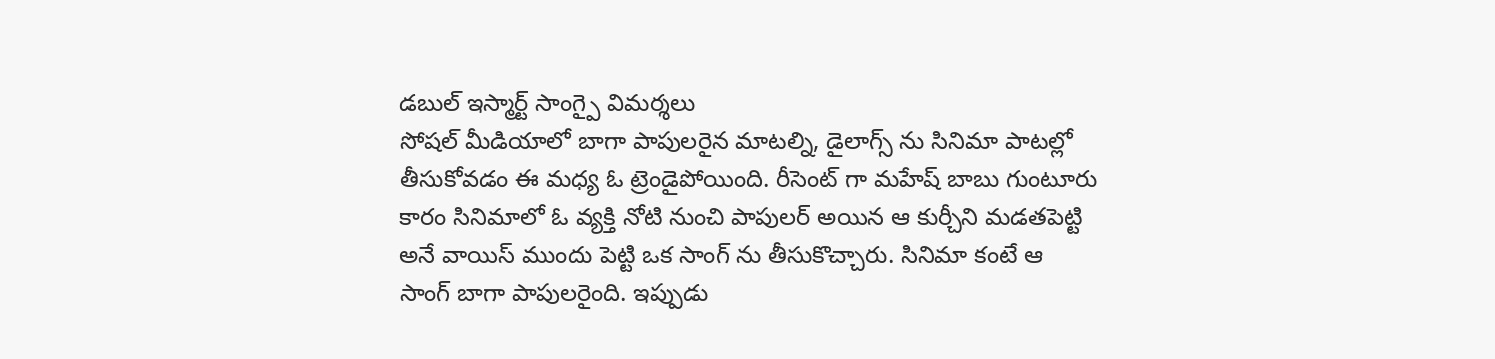డబుల్ ఇస్మార్ట్ సాంగ్పై విమర్శలు
సోషల్ మీడియాలో బాగా పాపులరైన మాటల్ని, డైలాగ్స్ ను సినిమా పాటల్లో తీసుకోవడం ఈ మధ్య ఓ ట్రెండైపోయింది. రీసెంట్ గా మహేష్ బాబు గుంటూరు కారం సినిమాలో ఓ వ్యక్తి నోటి నుంచి పాపులర్ అయిన ఆ కుర్చీని మడతపెట్టి అనే వాయిస్ ముందు పెట్టి ఒక సాంగ్ ను తీసుకొచ్చారు. సినిమా కంటే ఆ సాంగ్ బాగా పాపులరైంది. ఇప్పుడు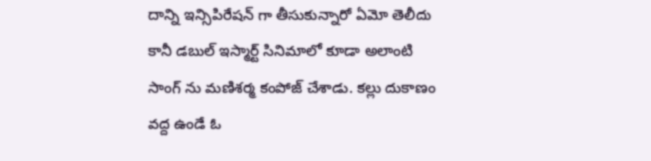దాన్ని ఇన్సిపిరేషన్ గా తీసుకున్నారో ఏమో తెలీదు కానీ డబుల్ ఇస్మార్ట్ సినిమాలో కూడా అలాంటి సాంగ్ ను మణిశర్మ కంపోజ్ చేశాడు. కల్లు దుకాణం వద్ద ఉండే ఓ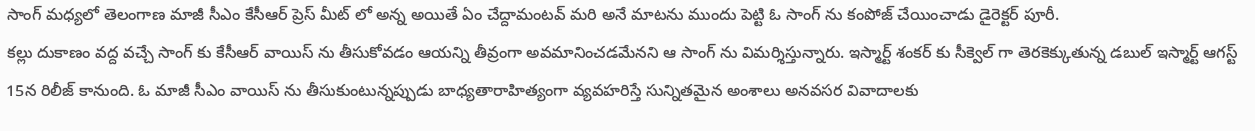సాంగ్ మధ్యలో తెలంగాణ మాజీ సీఎం కేసీఆర్ ప్రెస్ మీట్ లో అన్న అయితే ఏం చేద్దామంటవ్ మరి అనే మాటను ముందు పెట్టి ఓ సాంగ్ ను కంపోజ్ చేయించాడు డైరెక్టర్ పూరీ.
కల్లు దుకాణం వద్ద వచ్చే సాంగ్ కు కేసీఆర్ వాయిస్ ను తీసుకోవడం ఆయన్ని తీవ్రంగా అవమానించడమేనని ఆ సాంగ్ ను విమర్శిస్తున్నారు. ఇస్మార్ట్ శంకర్ కు సీక్వెల్ గా తెరకెక్కుతున్న డబుల్ ఇస్మార్ట్ ఆగస్ట్ 15న రిలీజ్ కానుంది. ఓ మాజీ సీఎం వాయిస్ ను తీసుకుంటున్నప్పుడు బాధ్యతారాహిత్యంగా వ్యవహరిస్తే సున్నితమైన అంశాలు అనవసర వివాదాలకు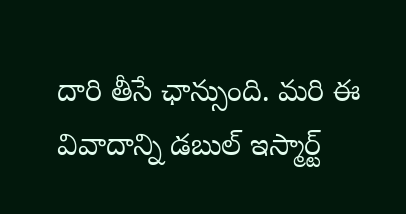దారి తీసే ఛాన్సుంది. మరి ఈ వివాదాన్ని డబుల్ ఇస్మార్ట్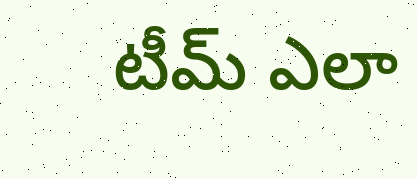టీమ్ ఎలా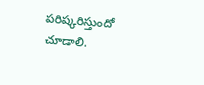పరిష్కరిస్తుందో చూడాలి.